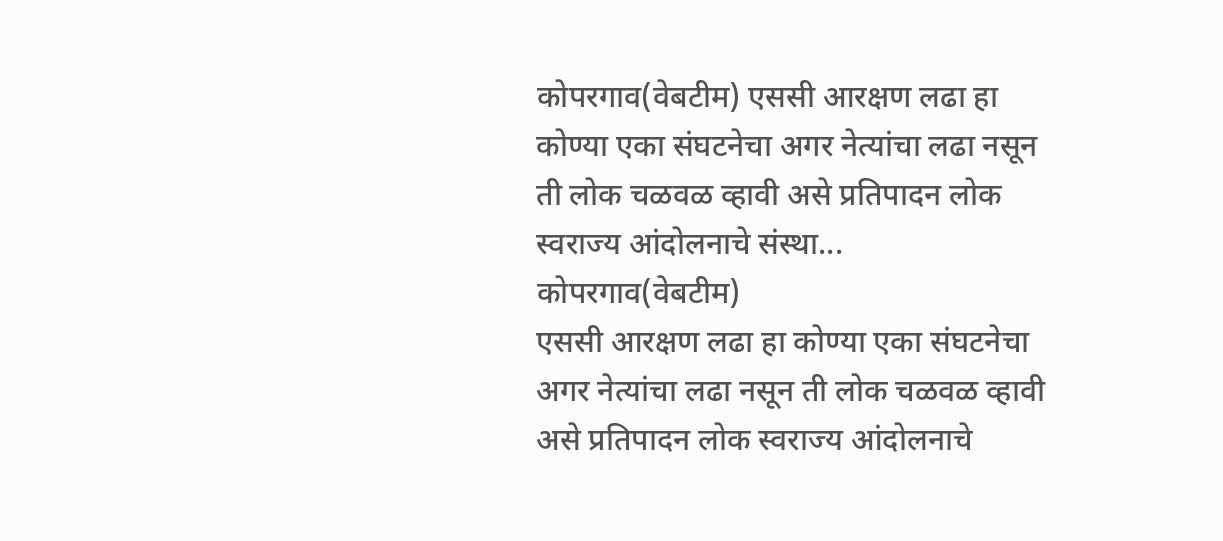कोपरगाव(वेबटीम) एससी आरक्षण लढा हा कोण्या एका संघटनेचा अगर नेत्यांचा लढा नसून ती लोक चळवळ व्हावी असे प्रतिपादन लोक स्वराज्य आंदोलनाचे संस्था...
कोपरगाव(वेबटीम)
एससी आरक्षण लढा हा कोण्या एका संघटनेचा अगर नेत्यांचा लढा नसून ती लोक चळवळ व्हावी असे प्रतिपादन लोक स्वराज्य आंदोलनाचे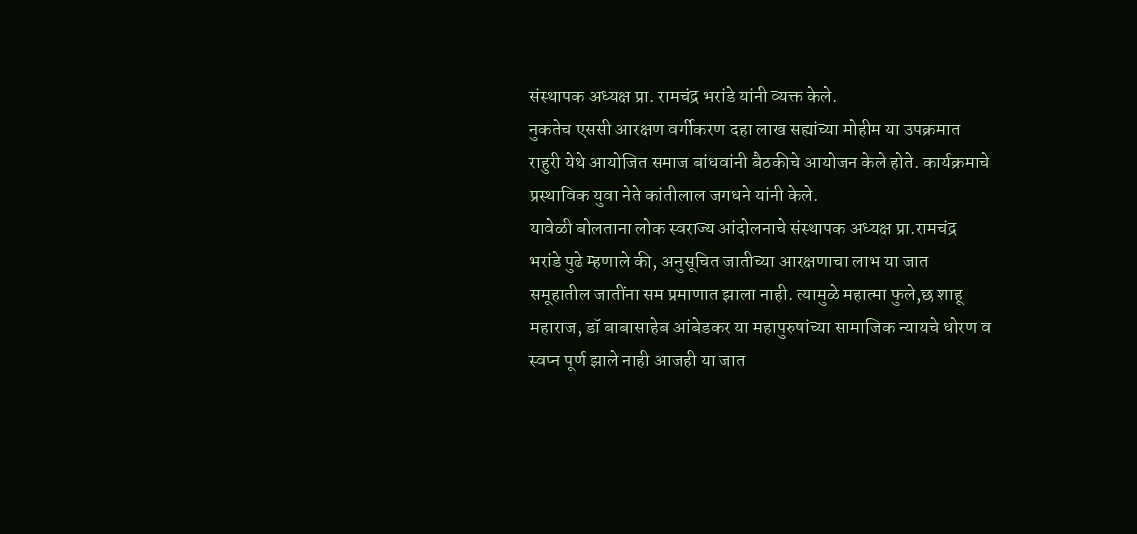संस्थापक अध्यक्ष प्रा. रामचंद्र भरांडे यांनी व्यक्त केले.
नुकतेच एससी आरक्षण वर्गीकरण दहा लाख सह्यांच्या मोहीम या उपक्रमात राहुरी येथे आयोजित समाज बांधवांनी बैठकीचे आयोजन केले होते. कार्यक्रमाचे प्रस्थाविक युवा नेते कांतीलाल जगधने यांनी केले.
यावेळी बोलताना लोक स्वराज्य आंदोलनाचे संस्थापक अध्यक्ष प्रा.रामचंद्र भरांडे पुढे म्हणाले की, अनुसूचित जातीच्या आरक्षणाचा लाभ या जात समूहातील जातींना सम प्रमाणात झाला नाही. त्यामुळे महात्मा फुले,छ शाहू महाराज, डॉ बाबासाहेब आंबेडकर या महापुरुषांच्या सामाजिक न्यायचे धोरण व स्वप्न पूर्ण झाले नाही आजही या जात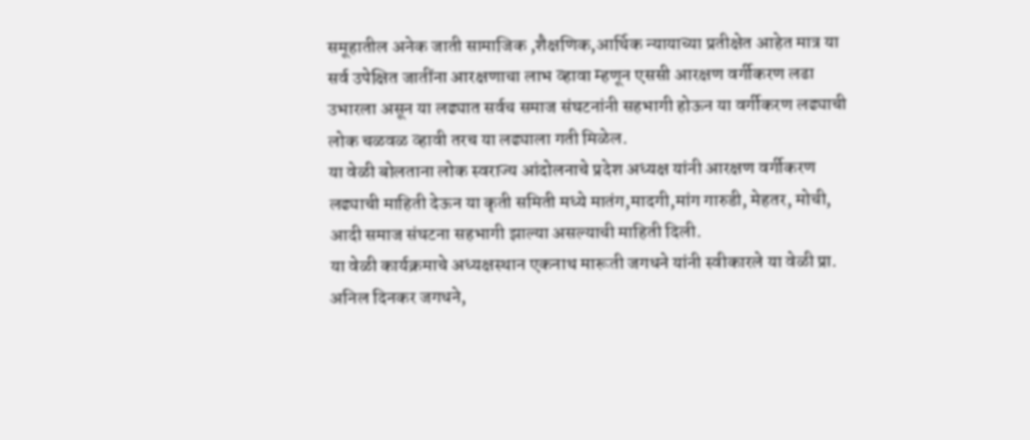समूहातील अनेक जाती सामाजिक ,शैक्षणिक,आर्थिक न्यायाच्या प्रतीक्षेत आहेत मात्र या सर्व उपेक्षित जातींना आरक्षणाचा लाभ व्हावा म्हणून एससी आरक्षण वर्गीकरण लढा उभारला असून या लढ्यात सर्वच समाज संघटनांनी सहभागी होऊन या वर्गीकरण लढ्याची लोक चळवळ व्हावी तरच या लढ्याला गती मिळेल.
या वेळी बोलताना लोक स्वराज्य आंदोलनाचे प्रदेश अध्यक्ष यांनी आरक्षण वर्गीकरण लढ्याची माहिती देऊन या कृती समिती मध्ये मातंग,मादगी,मांग गारुडी, मेहतर, मोची, आदी समाज संघटना सहभागी झाल्या असल्याची माहिती दिली.
या वेळी कार्यक्रमाचे अध्यक्षस्थान एकनाथ मारूती जगधने यांनी स्वीकारले या वेळी प्रा. अनिल दिनकर जगधने,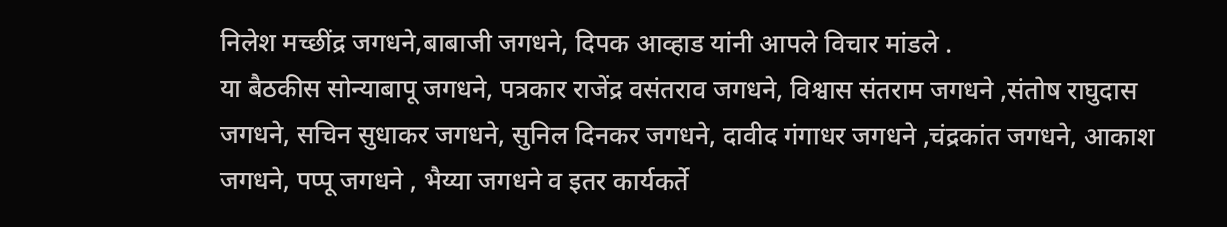निलेश मच्छींद्र जगधने,बाबाजी जगधने, दिपक आव्हाड यांनी आपले विचार मांडले .
या बैठकीस सोन्याबापू जगधने, पत्रकार राजेंद्र वसंतराव जगधने, विश्वास संतराम जगधने ,संतोष राघुदास जगधने, सचिन सुधाकर जगधने, सुनिल दिनकर जगधने, दावीद गंगाधर जगधने ,चंद्रकांत जगधने, आकाश जगधने, पप्पू जगधने , भैय्या जगधने व इतर कार्यकर्ते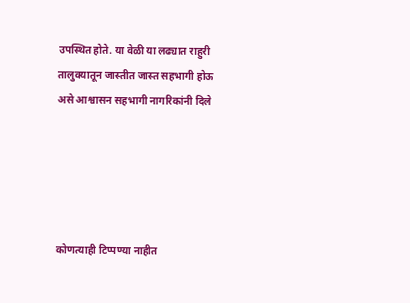उपस्थित होते. या वेळी या लढ्यात राहुरी तालुक्यातून जास्तीत जास्त सहभागी होऊ असे आश्वासन सहभागी नागरिकांनी दिले





कोणत्याही टिप्पण्या नाहीत